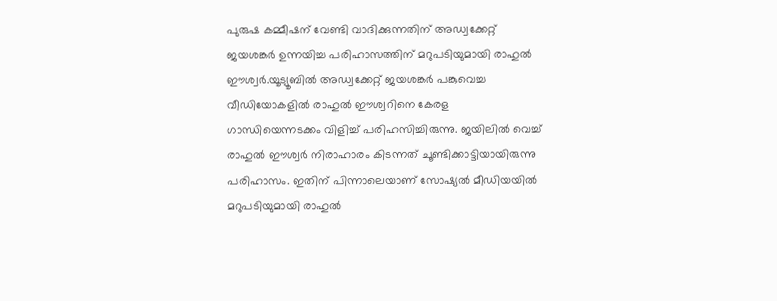പുരുഷ കമ്മീഷന് വേണ്ടി വാദിക്കുന്നതിന് അഡ്വക്കേറ്റ് ജയശങ്കർ ഉന്നയിച്ച പരിഹാസത്തിന് മറുപടിയുമായി രാഹുല്‍ ഈശ്വർ.യൂട്യൂബില്‍ അഡ്വക്കേറ്റ് ജയശങ്കർ പങ്കുവെച്ച വീഡിയോകളില്‍ രാഹുല്‍ ഈശ്വറിനെ കേരള ഗാന്ധിയെന്നടക്കം വിളിച്ച്‌ പരിഹസിച്ചിരുന്നു. ജയിലില്‍ വെച്ച്‌ രാഹുല്‍ ഈശ്വർ നിരാഹാരം കിടന്നത് ചൂണ്ടിക്കാട്ടിയായിരുന്നു പരിഹാസം. ഇതിന് പിന്നാലെയാണ് സോഷ്യല്‍ മീഡിയയില്‍ മറുപടിയുമായി രാഹുല്‍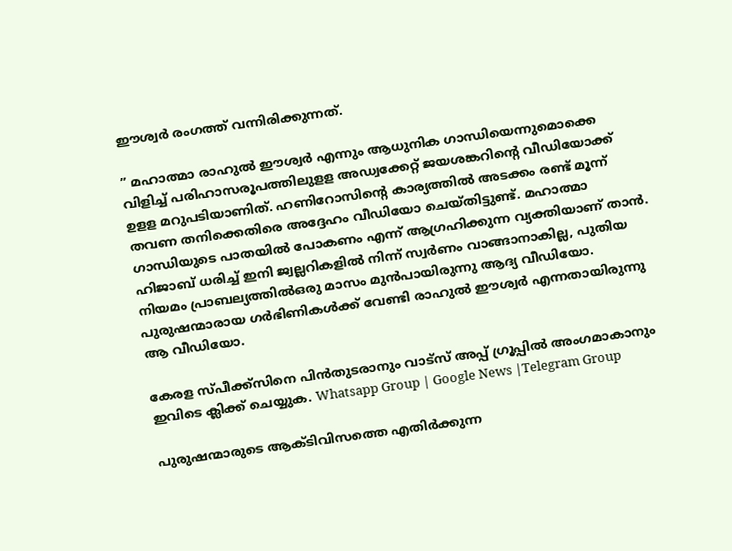ഈശ്വർ രംഗത്ത് വന്നിരിക്കുന്നത്.

” മഹാത്മാ രാഹുല്‍ ഈശ്വര്‍ എന്നും ആധുനിക ഗാന്ധിയെന്നുമൊക്കെ വിളിച്ച്‌ പരിഹാസരൂപത്തിലുളള അഡ്വക്കേറ്റ് ജയശങ്കറിന്റെ വീഡിയോക്ക് ഉളള മറുപടിയാണിത്. ഹണിറോസിന്റെ കാര്യത്തില്‍ അടക്കം രണ്ട് മൂന്ന് തവണ തനിക്കെതിരെ അദ്ദേഹം വീഡിയോ ചെയ്തിട്ടുണ്ട്. മഹാത്മാ ഗാന്ധിയുടെ പാതയില്‍ പോകണം എന്ന് ആഗ്രഹിക്കുന്ന വ്യക്തിയാണ് താന്‍. ഹിജാബ് ധരിച്ച്‌ ഇനി ജ്വല്ലറികളില്‍ നിന്ന് സ്വർണം വാങ്ങാനാകില്ല, പുതിയ നിയമം പ്രാബല്യത്തില്‍ഒരു മാസം മുന്‍പായിരുന്നു ആദ്യ വീഡിയോ. പുരുഷന്മാരായ ഗര്‍ഭിണികള്‍ക്ക് വേണ്ടി രാഹുല്‍ ഈശ്വര്‍ എന്നതായിരുന്നു ആ വീഡിയോ.

കേരള സ്പീക്ക്സിനെ പിൻതുടരാനും വാട്സ് അപ്പ് ഗ്രൂപ്പിൽ അംഗമാകാനും ഇവിടെ ക്ലിക്ക് ചെയ്യുക. Whatsapp Group | Google News |Telegram Group

പുരുഷന്മാരുടെ ആക്ടിവിസത്തെ എതിര്‍ക്കുന്ന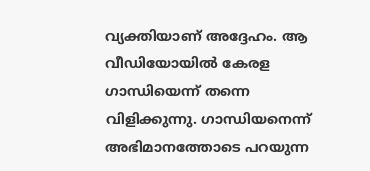വ്യക്തിയാണ് അദ്ദേഹം. ആ വീഡിയോയില്‍ കേരള ഗാന്ധിയെന്ന് തന്നെ വിളിക്കുന്നു. ഗാന്ധിയനെന്ന് അഭിമാനത്തോടെ പറയുന്ന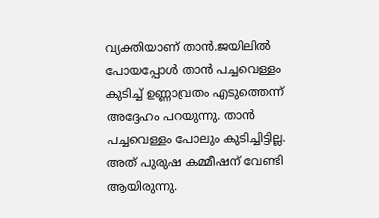വ്യക്തിയാണ് താന്‍.ജയിലില്‍ പോയപ്പോള്‍ താന്‍ പച്ചവെള്ളം കുടിച്ച്‌ ഉണ്ണാവ്രതം എടുത്തെന്ന് അദ്ദേഹം പറയുന്നു. താന്‍ പച്ചവെള്ളം പോലും കുടിച്ചിട്ടില്ല. അത് പുരുഷ കമ്മീഷന് വേണ്ടി ആയിരുന്നു.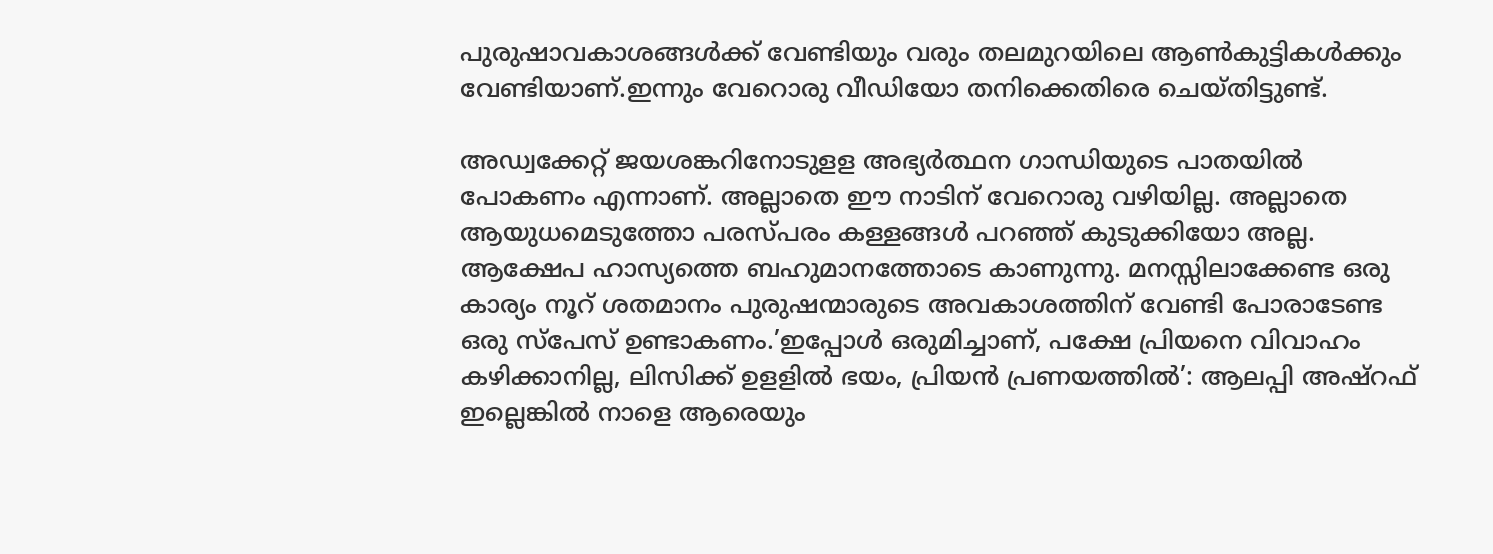പുരുഷാവകാശങ്ങള്‍ക്ക് വേണ്ടിയും വരും തലമുറയിലെ ആണ്‍കുട്ടികള്‍ക്കും വേണ്ടിയാണ്.ഇന്നും വേറൊരു വീഡിയോ തനിക്കെതിരെ ചെയ്തിട്ടുണ്ട്.

അഡ്വക്കേറ്റ് ജയശങ്കറിനോടുളള അഭ്യര്‍ത്ഥന ഗാന്ധിയുടെ പാതയില്‍ പോകണം എന്നാണ്. അല്ലാതെ ഈ നാടിന് വേറൊരു വഴിയില്ല. അല്ലാതെ ആയുധമെടുത്തോ പരസ്പരം കള്ളങ്ങള്‍ പറഞ്ഞ് കുടുക്കിയോ അല്ല. ആക്ഷേപ ഹാസ്യത്തെ ബഹുമാനത്തോടെ കാണുന്നു. മനസ്സിലാക്കേണ്ട ഒരു കാര്യം നൂറ് ശതമാനം പുരുഷന്മാരുടെ അവകാശത്തിന് വേണ്ടി പോരാടേണ്ട ഒരു സ്‌പേസ് ഉണ്ടാകണം.’ഇപ്പോള്‍ ഒരുമിച്ചാണ്, പക്ഷേ പ്രിയനെ വിവാഹം കഴിക്കാനില്ല, ലിസിക്ക് ഉളളില്‍ ഭയം, പ്രിയൻ പ്രണയത്തില്‍’: ആലപ്പി അഷ്റഫ് ഇല്ലെങ്കില്‍ നാളെ ആരെയും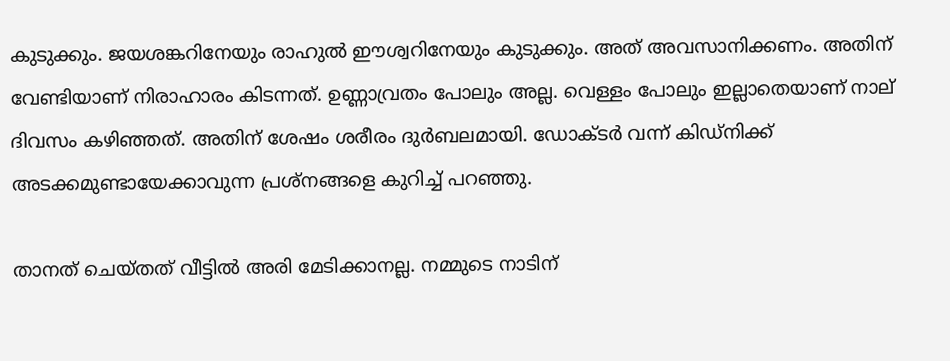കുടുക്കും. ജയശങ്കറിനേയും രാഹുല്‍ ഈശ്വറിനേയും കുടുക്കും. അത് അവസാനിക്കണം. അതിന് വേണ്ടിയാണ് നിരാഹാരം കിടന്നത്. ഉണ്ണാവ്രതം പോലും അല്ല. വെള്ളം പോലും ഇല്ലാതെയാണ് നാല് ദിവസം കഴിഞ്ഞത്. അതിന് ശേഷം ശരീരം ദുര്‍ബലമായി. ഡോക്ടര്‍ വന്ന് കിഡ്‌നിക്ക് അടക്കമുണ്ടായേക്കാവുന്ന പ്രശ്‌നങ്ങളെ കുറിച്ച്‌ പറഞ്ഞു.

താനത് ചെയ്തത് വീട്ടില്‍ അരി മേടിക്കാനല്ല. നമ്മുടെ നാടിന്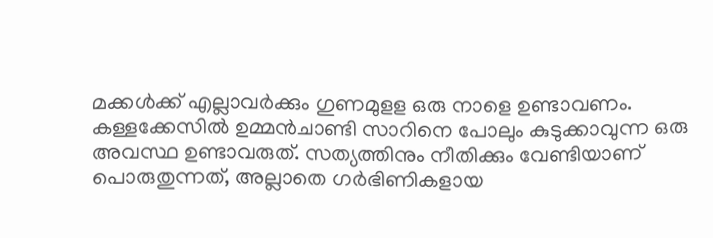മക്കള്‍ക്ക് എല്ലാവര്‍ക്കും ഗുണമുളള ഒരു നാളെ ഉണ്ടാവണം. കള്ളക്കേസില്‍ ഉമ്മന്‍ചാണ്ടി സാറിനെ പോലും കുടുക്കാവുന്ന ഒരു അവസ്ഥ ഉണ്ടാവരുത്. സത്യത്തിനും നീതിക്കും വേണ്ടിയാണ് പൊരുതുന്നത്, അല്ലാതെ ഗര്‍ഭിണികളായ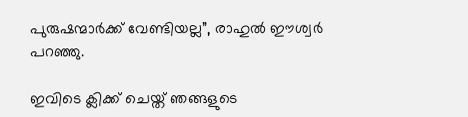പുരുഷന്മാര്‍ക്ക് വേണ്ടിയല്ല”, രാഹുല്‍ ഈശ്വര്‍ പറഞ്ഞു.

ഇവിടെ ക്ലിക്ക് ചെയ്ത് ഞങ്ങളുടെ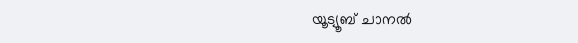യൂട്യൂബ് ചാനൽ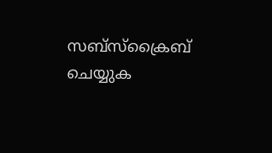സബ്സ്ക്രൈബ് ചെയ്യുക